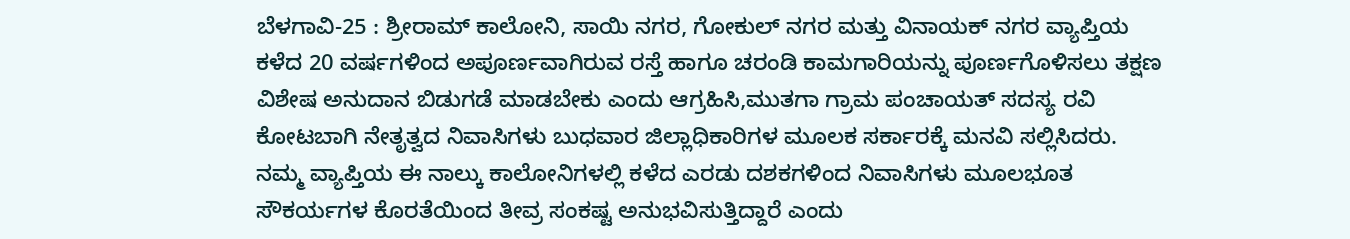ಬೆಳಗಾವಿ-25 : ಶ್ರೀರಾಮ್ ಕಾಲೋನಿ, ಸಾಯಿ ನಗರ, ಗೋಕುಲ್ ನಗರ ಮತ್ತು ವಿನಾಯಕ್ ನಗರ ವ್ಯಾಪ್ತಿಯ ಕಳೆದ 20 ವರ್ಷಗಳಿಂದ ಅಪೂರ್ಣವಾಗಿರುವ ರಸ್ತೆ ಹಾಗೂ ಚರಂಡಿ ಕಾಮಗಾರಿಯನ್ನು ಪೂರ್ಣಗೊಳಿಸಲು ತಕ್ಷಣ ವಿಶೇಷ ಅನುದಾನ ಬಿಡುಗಡೆ ಮಾಡಬೇಕು ಎಂದು ಆಗ್ರಹಿಸಿ,ಮುತಗಾ ಗ್ರಾಮ ಪಂಚಾಯತ್ ಸದಸ್ಯ ರವಿ ಕೋಟಬಾಗಿ ನೇತೃತ್ವದ ನಿವಾಸಿಗಳು ಬುಧವಾರ ಜಿಲ್ಲಾಧಿಕಾರಿಗಳ ಮೂಲಕ ಸರ್ಕಾರಕ್ಕೆ ಮನವಿ ಸಲ್ಲಿಸಿದರು.
ನಮ್ಮ ವ್ಯಾಪ್ತಿಯ ಈ ನಾಲ್ಕು ಕಾಲೋನಿಗಳಲ್ಲಿ ಕಳೆದ ಎರಡು ದಶಕಗಳಿಂದ ನಿವಾಸಿಗಳು ಮೂಲಭೂತ ಸೌಕರ್ಯಗಳ ಕೊರತೆಯಿಂದ ತೀವ್ರ ಸಂಕಷ್ಟ ಅನುಭವಿಸುತ್ತಿದ್ದಾರೆ ಎಂದು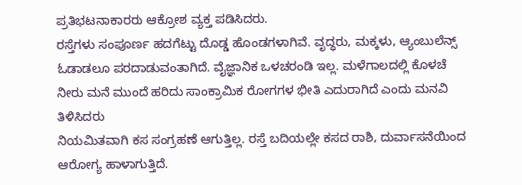ಪ್ರತಿಭಟನಾಕಾರರು ಆಕ್ರೋಶ ವ್ಯಕ್ತ ಪಡಿಸಿದರು.
ರಸ್ತೆಗಳು ಸಂಪೂರ್ಣ ಹದಗೆಟ್ಟು ದೊಡ್ಡ ಹೊಂಡಗಳಾಗಿವೆ. ವೃದ್ಧರು, ಮಕ್ಕಳು, ಆ್ಯಂಬುಲೆನ್ಸ್ ಓಡಾಡಲೂ ಪರದಾಡುವಂತಾಗಿದೆ. ವೈಜ್ಞಾನಿಕ ಒಳಚರಂಡಿ ಇಲ್ಲ. ಮಳೆಗಾಲದಲ್ಲಿ ಕೊಳಚೆ ನೀರು ಮನೆ ಮುಂದೆ ಹರಿದು ಸಾಂಕ್ರಾಮಿಕ ರೋಗಗಳ ಭೀತಿ ಎದುರಾಗಿದೆ ಎಂದು ಮನವಿ ತಿಳಿಸಿದರು
ನಿಯಮಿತವಾಗಿ ಕಸ ಸಂಗ್ರಹಣೆ ಆಗುತ್ತಿಲ್ಲ. ರಸ್ತೆ ಬದಿಯಲ್ಲೇ ಕಸದ ರಾಶಿ, ದುರ್ವಾಸನೆಯಿಂದ ಆರೋಗ್ಯ ಹಾಳಾಗುತ್ತಿದೆ.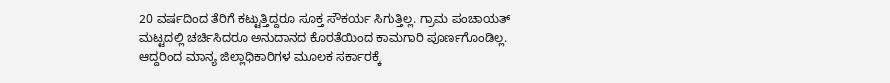20 ವರ್ಷದಿಂದ ತೆರಿಗೆ ಕಟ್ಟುತ್ತಿದ್ದರೂ ಸೂಕ್ತ ಸೌಕರ್ಯ ಸಿಗುತ್ತಿಲ್ಲ. ಗ್ರಾಮ ಪಂಚಾಯತ್ ಮಟ್ಟದಲ್ಲಿ ಚರ್ಚಿಸಿದರೂ ಅನುದಾನದ ಕೊರತೆಯಿಂದ ಕಾಮಗಾರಿ ಪೂರ್ಣಗೊಂಡಿಲ್ಲ.
ಆದ್ದರಿಂದ ಮಾನ್ಯ ಜಿಲ್ಲಾಧಿಕಾರಿಗಳ ಮೂಲಕ ಸರ್ಕಾರಕ್ಕೆ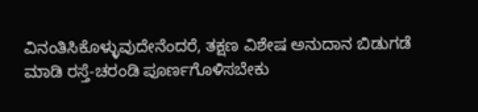ವಿನಂತಿಸಿಕೊಳ್ಳುವುದೇನೆಂದರೆ, ತಕ್ಷಣ ವಿಶೇಷ ಅನುದಾನ ಬಿಡುಗಡೆ ಮಾಡಿ ರಸ್ತೆ-ಚರಂಡಿ ಪೂರ್ಣಗೊಳಿಸಬೇಕು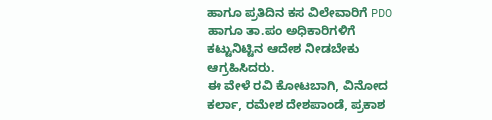ಹಾಗೂ ಪ್ರತಿದಿನ ಕಸ ವಿಲೇವಾರಿಗೆ PDO ಹಾಗೂ ತಾ.ಪಂ ಅಧಿಕಾರಿಗಳಿಗೆ ಕಟ್ಟುನಿಟ್ಟಿನ ಆದೇಶ ನೀಡಬೇಕು ಆಗ್ರಹಿಸಿದರು.
ಈ ವೇಳೆ ರವಿ ಕೋಟಬಾಗಿ, ವಿನೋದ ಕರ್ಲಾ, ರಮೇಶ ದೇಶಪಾಂಡೆ, ಪ್ರಕಾಶ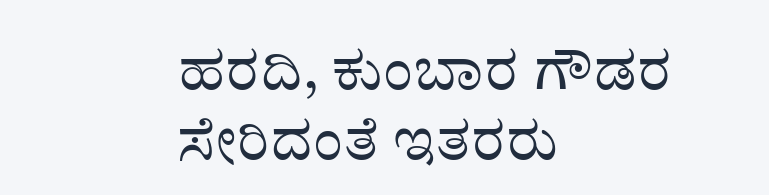ಹರದಿ, ಕುಂಬಾರ ಗೌಡರ ಸೇರಿದಂತೆ ಇತರರು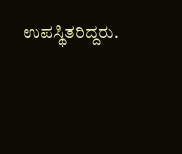ಉಪಸ್ಥಿತರಿದ್ದರು.